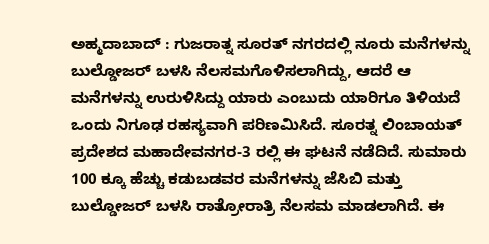ಅಹ್ಮದಾಬಾದ್ : ಗುಜರಾತ್ನ ಸೂರತ್ ನಗರದಲ್ಲಿ ನೂರು ಮನೆಗಳನ್ನು ಬುಲ್ಡೋಜರ್ ಬಳಸಿ ನೆಲಸಮಗೊಳಿಸಲಾಗಿದ್ದು, ಆದರೆ ಆ ಮನೆಗಳನ್ನು ಉರುಳಿಸಿದ್ದು ಯಾರು ಎಂಬುದು ಯಾರಿಗೂ ತಿಳಿಯದೆ ಒಂದು ನಿಗೂಢ ರಹಸ್ಯವಾಗಿ ಪರಿಣಮಿಸಿದೆ. ಸೂರತ್ನ ಲಿಂಬಾಯತ್ ಪ್ರದೇಶದ ಮಹಾದೇವನಗರ-3 ರಲ್ಲಿ ಈ ಘಟನೆ ನಡೆದಿದೆ. ಸುಮಾರು 100 ಕ್ಕೂ ಹೆಚ್ಚು ಕಡುಬಡವರ ಮನೆಗಳನ್ನು ಜೆಸಿಬಿ ಮತ್ತು ಬುಲ್ಡೋಜರ್ ಬಳಸಿ ರಾತ್ರೋರಾತ್ರಿ ನೆಲಸಮ ಮಾಡಲಾಗಿದೆ. ಈ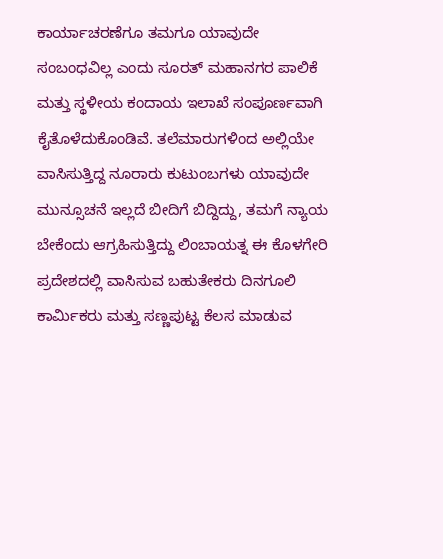ಕಾರ್ಯಾಚರಣೆಗೂ ತಮಗೂ ಯಾವುದೇ ಸಂಬಂಧವಿಲ್ಲ ಎಂದು ಸೂರತ್ ಮಹಾನಗರ ಪಾಲಿಕೆ ಮತ್ತು ಸ್ಥಳೀಯ ಕಂದಾಯ ಇಲಾಖೆ ಸಂಪೂರ್ಣವಾಗಿ ಕೈತೊಳೆದುಕೊಂಡಿವೆ. ತಲೆಮಾರುಗಳಿಂದ ಅಲ್ಲಿಯೇ ವಾಸಿಸುತ್ತಿದ್ದ ನೂರಾರು ಕುಟುಂಬಗಳು ಯಾವುದೇ ಮುನ್ಸೂಚನೆ ಇಲ್ಲದೆ ಬೀದಿಗೆ ಬಿದ್ದಿದ್ದು, ತಮಗೆ ನ್ಯಾಯ ಬೇಕೆಂದು ಆಗ್ರಹಿಸುತ್ತಿದ್ದು ಲಿಂಬಾಯತ್ನ ಈ ಕೊಳಗೇರಿ ಪ್ರದೇಶದಲ್ಲಿ ವಾಸಿಸುವ ಬಹುತೇಕರು ದಿನಗೂಲಿ ಕಾರ್ಮಿಕರು ಮತ್ತು ಸಣ್ಣಪುಟ್ಟ ಕೆಲಸ ಮಾಡುವ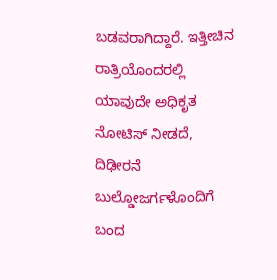ಬಡವರಾಗಿದ್ದಾರೆ. ಇತ್ತೀಚಿನ ರಾತ್ರಿಯೊಂದರಲ್ಲಿ ಯಾವುದೇ ಅಧಿಕೃತ ನೋಟಿಸ್ ನೀಡದೆ, ದಿಢೀರನೆ ಬುಲ್ಡೋಜರ್ಗಳೊಂದಿಗೆ ಬಂದ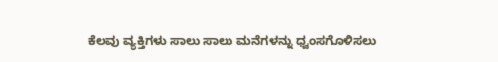ಕೆಲವು ವ್ಯಕ್ತಿಗಳು ಸಾಲು ಸಾಲು ಮನೆಗಳನ್ನು ಧ್ವಂಸಗೊಳಿಸಲು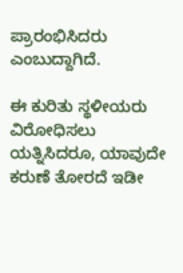ಪ್ರಾರಂಭಿಸಿದರು ಎಂಬುದ್ದಾಗಿದೆ.

ಈ ಕುರಿತು ಸ್ಥಳೀಯರು ವಿರೋಧಿಸಲು ಯತ್ನಿಸಿದರೂ, ಯಾವುದೇ ಕರುಣೆ ತೋರದೆ ಇಡೀ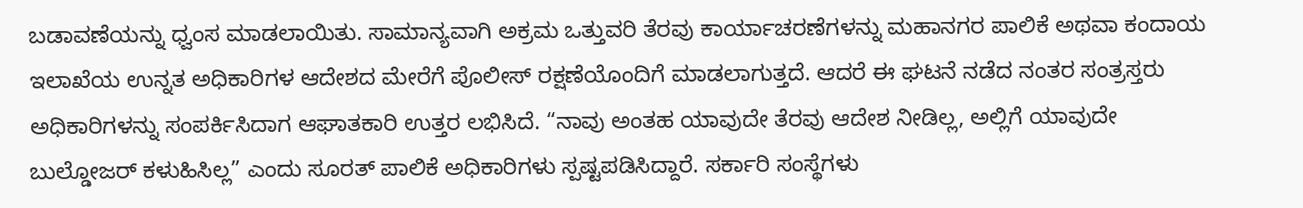ಬಡಾವಣೆಯನ್ನು ಧ್ವಂಸ ಮಾಡಲಾಯಿತು. ಸಾಮಾನ್ಯವಾಗಿ ಅಕ್ರಮ ಒತ್ತುವರಿ ತೆರವು ಕಾರ್ಯಾಚರಣೆಗಳನ್ನು ಮಹಾನಗರ ಪಾಲಿಕೆ ಅಥವಾ ಕಂದಾಯ ಇಲಾಖೆಯ ಉನ್ನತ ಅಧಿಕಾರಿಗಳ ಆದೇಶದ ಮೇರೆಗೆ ಪೊಲೀಸ್ ರಕ್ಷಣೆಯೊಂದಿಗೆ ಮಾಡಲಾಗುತ್ತದೆ. ಆದರೆ ಈ ಘಟನೆ ನಡೆದ ನಂತರ ಸಂತ್ರಸ್ತರು ಅಧಿಕಾರಿಗಳನ್ನು ಸಂಪರ್ಕಿಸಿದಾಗ ಆಘಾತಕಾರಿ ಉತ್ತರ ಲಭಿಸಿದೆ. “ನಾವು ಅಂತಹ ಯಾವುದೇ ತೆರವು ಆದೇಶ ನೀಡಿಲ್ಲ, ಅಲ್ಲಿಗೆ ಯಾವುದೇ ಬುಲ್ಡೋಜರ್ ಕಳುಹಿಸಿಲ್ಲ” ಎಂದು ಸೂರತ್ ಪಾಲಿಕೆ ಅಧಿಕಾರಿಗಳು ಸ್ಪಷ್ಟಪಡಿಸಿದ್ದಾರೆ. ಸರ್ಕಾರಿ ಸಂಸ್ಥೆಗಳು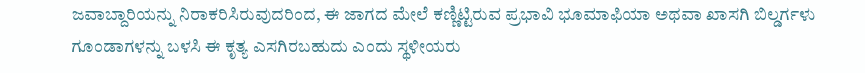ಜವಾಬ್ದಾರಿಯನ್ನು ನಿರಾಕರಿಸಿರುವುದರಿಂದ, ಈ ಜಾಗದ ಮೇಲೆ ಕಣ್ಣಿಟ್ಟಿರುವ ಪ್ರಭಾವಿ ಭೂಮಾಫಿಯಾ ಅಥವಾ ಖಾಸಗಿ ಬಿಲ್ಡರ್ಗಳು ಗೂಂಡಾಗಳನ್ನು ಬಳಸಿ ಈ ಕೃತ್ಯ ಎಸಗಿರಬಹುದು ಎಂದು ಸ್ಥಳೀಯರು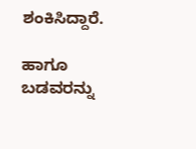ಶಂಕಿಸಿದ್ದಾರೆ.

ಹಾಗೂ ಬಡವರನ್ನು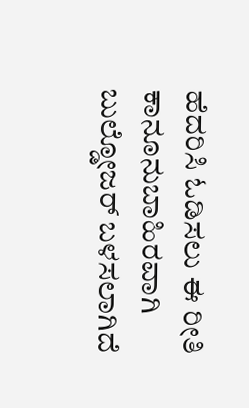ಹೆದರಿಸಿ ಓಡಿಸಲು ಈ ರೀತಿ ಕಾನೂನುಬಾಹಿರವಾಗಿ ಬುಲ್ಡೋಜರ್ ಬಳಸಲಾಗಿದೆ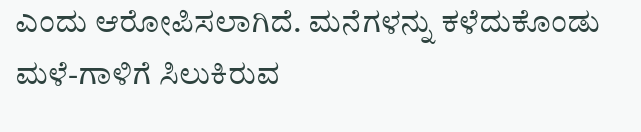ಎಂದು ಆರೋಪಿಸಲಾಗಿದೆ. ಮನೆಗಳನ್ನು ಕಳೆದುಕೊಂಡು ಮಳೆ-ಗಾಳಿಗೆ ಸಿಲುಕಿರುವ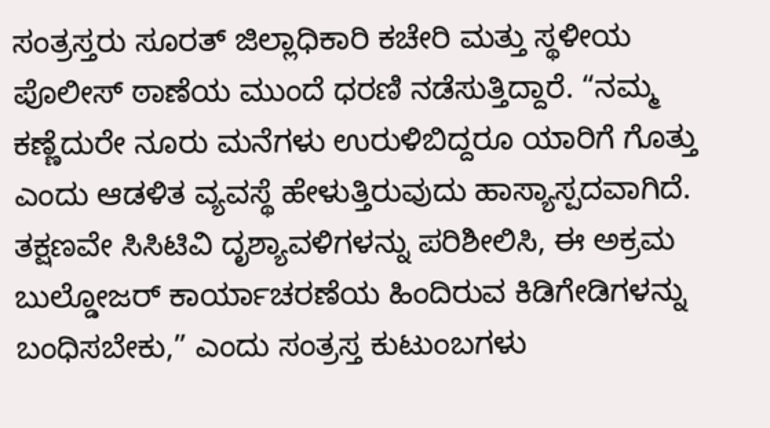ಸಂತ್ರಸ್ತರು ಸೂರತ್ ಜಿಲ್ಲಾಧಿಕಾರಿ ಕಚೇರಿ ಮತ್ತು ಸ್ಥಳೀಯ ಪೊಲೀಸ್ ಠಾಣೆಯ ಮುಂದೆ ಧರಣಿ ನಡೆಸುತ್ತಿದ್ದಾರೆ. “ನಮ್ಮ ಕಣ್ಣೆದುರೇ ನೂರು ಮನೆಗಳು ಉರುಳಿಬಿದ್ದರೂ ಯಾರಿಗೆ ಗೊತ್ತು ಎಂದು ಆಡಳಿತ ವ್ಯವಸ್ಥೆ ಹೇಳುತ್ತಿರುವುದು ಹಾಸ್ಯಾಸ್ಪದವಾಗಿದೆ. ತಕ್ಷಣವೇ ಸಿಸಿಟಿವಿ ದೃಶ್ಯಾವಳಿಗಳನ್ನು ಪರಿಶೀಲಿಸಿ, ಈ ಅಕ್ರಮ ಬುಲ್ಡೋಜರ್ ಕಾರ್ಯಾಚರಣೆಯ ಹಿಂದಿರುವ ಕಿಡಿಗೇಡಿಗಳನ್ನು ಬಂಧಿಸಬೇಕು,” ಎಂದು ಸಂತ್ರಸ್ತ ಕುಟುಂಬಗಳು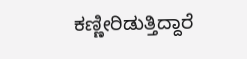ಕಣ್ಣೀರಿಡುತ್ತಿದ್ದಾರೆ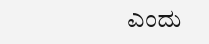ಎಂದು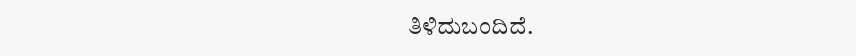ತಿಳಿದುಬಂದಿದೆ.